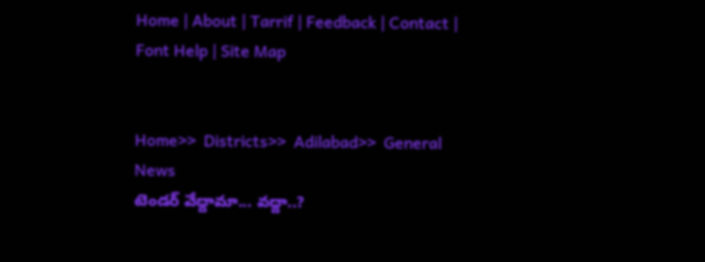Home | About | Tarrif | Feedback | Contact | Font Help | Site Map


Home>>  Districts>>  Adilabad>>  General News
టెండర్ వేద్దామా... వద్దా..?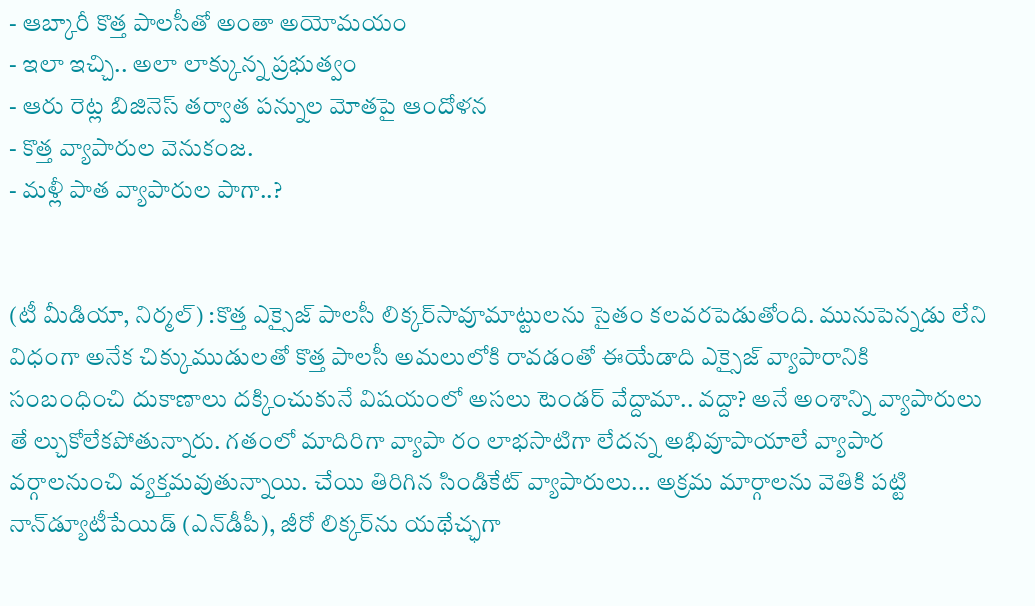- ఆబ్కారీ కొత్త పాలసీతో అంతా అయోమయం
- ఇలా ఇచ్చి.. అలా లాక్కున్న ప్రభుత్వం
- ఆరు రెట్ల బిజినెస్ తర్వాత పన్నుల మోతపై ఆందోళన
- కొత్త వ్యాపారుల వెనుకంజ.
- మళ్లీ పాత వ్యాపారుల పాగా..?


(టీ మీడియా, నిర్మల్) :కొత్త ఎక్సైజ్ పాలసీ లిక్కర్‌సావూమాట్టులను సైతం కలవరపెడుతోంది. మునుపెన్నడు లేని విధంగా అనేక చిక్కుముడులతో కొత్త పాలసీ అమలులోకి రావడంతో ఈయేడాది ఎక్సైజ్ వ్యాపారానికి సంబంధించి దుకాణాలు దక్కించుకునే విషయంలో అసలు టెండర్ వేద్దామా.. వద్దా? అనే అంశాన్ని వ్యాపారులు తే ల్చుకోలేకపోతున్నారు. గతంలో మాదిరిగా వ్యాపా రం లాభసాటిగా లేదన్న అభివూపాయాలే వ్యాపార వర్గాలనుంచి వ్యక్తమవుతున్నాయి. చేయి తిరిగిన సిండికేట్ వ్యాపారులు... అక్రమ మార్గాలను వెతికి పట్టి నాన్‌డ్యూటీపేయిడ్ (ఎన్‌డీపీ), జీరో లిక్కర్‌ను యథేచ్ఛగా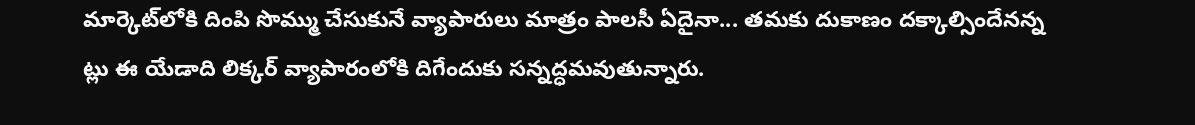మార్కెట్‌లోకి దింపి సొమ్ము చేసుకునే వ్యాపారులు మాత్రం పాలసీ ఏదైనా... తమకు దుకాణం దక్కాల్సిందేనన్న ట్లు ఈ యేడాది లిక్కర్ వ్యాపారంలోకి దిగేందుకు సన్నద్ధమవుతున్నారు.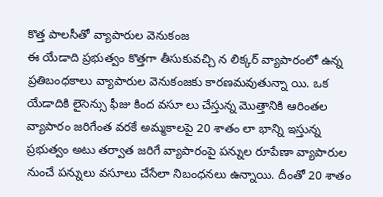కొత్త పాలసీతో వ్యాపారుల వెనుకంజ
ఈ యేడాది ప్రభుత్వం కొత్తగా తీసుకువచ్చి న లిక్కర్ వ్యాపారంలో ఉన్న ప్రతిబంధకాలు వ్యాపారుల వెనుకంజకు కారణమవుతున్నా యి. ఒక యేడాదికి లైసెన్సు ఫీజు కింద వసూ లు చేస్తున్న మొత్తానికి ఆరింతల వ్యాపారం జరిగేంత వరకే అమ్మకాలపై 20 శాతం లా భాన్ని ఇస్తున్న ప్రభుత్వం అటు తర్వాత జరిగే వ్యాపారంపై పన్నుల రూపేణా వ్యాపారుల నుంచే పన్నులు వసూలు చేసేలా నిబంధనలు ఉన్నాయి. దీంతో 20 శాతం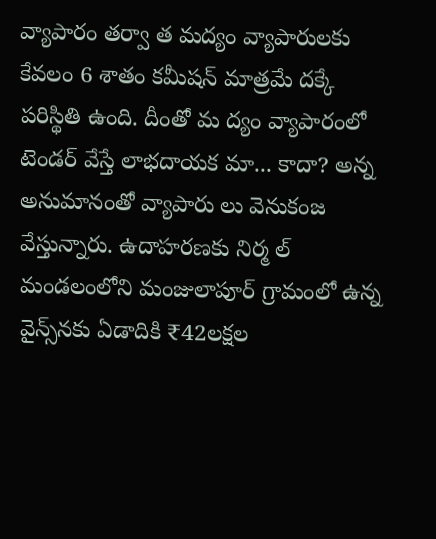వ్యాపారం తర్వా త మద్యం వ్యాపారులకు కేవలం 6 శాతం కమీషన్ మాత్రమే దక్కే పరిస్థితి ఉంది. దీంతో మ ద్యం వ్యాపారంలో టెండర్ వేస్తే లాభదాయక మా... కాదా? అన్న అనుమానంతో వ్యాపారు లు వెనుకంజ వేస్తున్నారు. ఉదాహరణకు నిర్మ ల్ మండలంలోని మంజులాపూర్ గ్రామంలో ఉన్న వైన్స్‌నకు ఏడాదికి ₹42లక్షల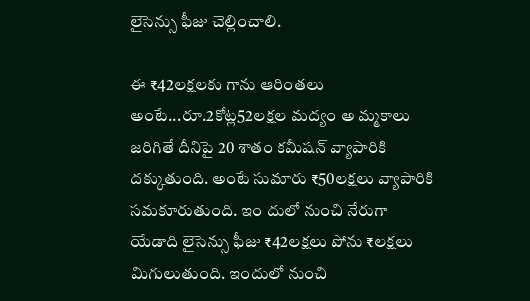లైసెన్సు ఫీజు చెల్లించాలి.

ఈ ₹42లక్షలకు గాను ఆరింతలు అంటే...రూ.2కోట్ల52లక్షల మద్యం అ మ్మకాలు జరిగితే దీనిపై 20 శాతం కమీషన్ వ్యాపారికి దక్కుతుంది. అంటే సుమారు ₹50లక్షలు వ్యాపారికి సమకూరుతుంది. ఇం దులో నుంచి నేరుగా యేడాది లైసెన్సు ఫీజు ₹42లక్షలు పోను ₹లక్షలు మిగులుతుంది. ఇందులో నుంచి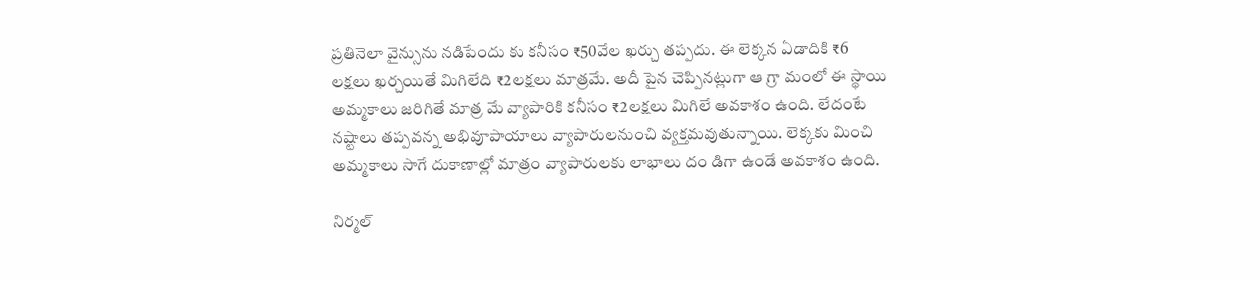ప్రతినెలా వైన్సును నడిపేందు కు కనీసం ₹50వేల ఖర్చు తప్పదు. ఈ లెక్కన ఏడాదికి ₹6 లక్షలు ఖర్చయితే మిగిలేది ₹2లక్షలు మాత్రమే. అదీ పైన చెప్పినట్లుగా ఆ గ్రా మంలో ఈ స్థాయి అమ్మకాలు జరిగితే మాత్ర మే వ్యాపారికి కనీసం ₹2లక్షలు మిగిలే అవకాశం ఉంది. లేదంటే నష్టాలు తప్పవన్న అభివూపాయాలు వ్యాపారులనుంచి వ్యక్తమవుతున్నాయి. లెక్కకు మించి అమ్మకాలు సాగే దుకాణాల్లో మాత్రం వ్యాపారులకు లాభాలు దం డిగా ఉండే అవకాశం ఉంది.

నిర్మల్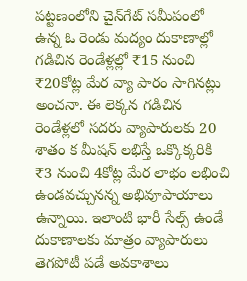పట్టణంలోని చైన్‌గేట్ సమీపంలో ఉన్న ఓ రెండు మద్యం దుకాణాల్లో గడిచిన రెండేళ్లల్లో ₹15 నుంచి ₹20కోట్ల మేర వ్యా పారం సాగినట్లు అంచనా. ఈ లెక్కన గడిచిన రెండేళ్లలో సదరు వ్యాపారులకు 20 శాతం క మీషన్ లభిస్తే ఒక్కొక్కరికి ₹3 నుంచి 4కోట్ల మేర లాభం లభించి ఉండవచ్చునన్న అభివూపాయాలు ఉన్నాయి. ఇలాంటి భారీ సేల్స్ ఉండే దుకాణాలకు మాత్రం వ్యాపారులు తెగపోటీ పడే అవకాశాలు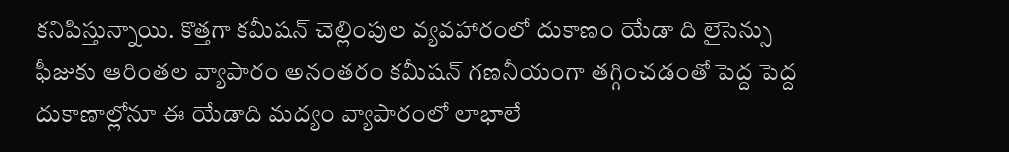కనిపిస్తున్నాయి. కొత్తగా కమీషన్ చెల్లింపుల వ్యవహారంలో దుకాణం యేడా ది లైసెన్సు ఫీజుకు ఆరింతల వ్యాపారం అనంతరం కమీషన్ గణనీయంగా తగ్గించడంతో పెద్ద పెద్ద దుకాణాల్లోనూ ఈ యేడాది మద్యం వ్యాపారంలో లాభాలే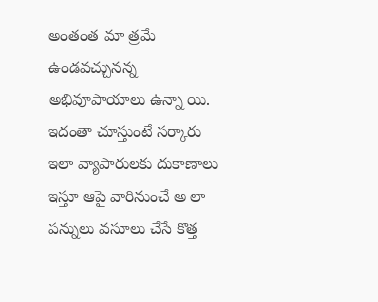అంతంత మా త్రమే ఉండవచ్చునన్న అభివూపాయాలు ఉన్నా యి. ఇదంతా చూస్తుంటే సర్కారు ఇలా వ్యాపారులకు దుకాణాలు ఇస్తూ ఆపై వారినుంచే అ లా పన్నులు వసూలు చేసే కొత్త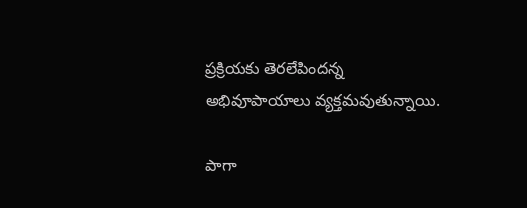ప్రక్రియకు తెరలేపిందన్న అభివూపాయాలు వ్యక్తమవుతున్నాయి.

పాగా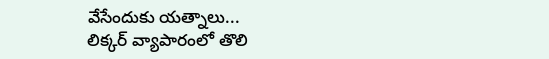వేసేందుకు యత్నాలు...
లిక్కర్ వ్యాపారంలో తొలి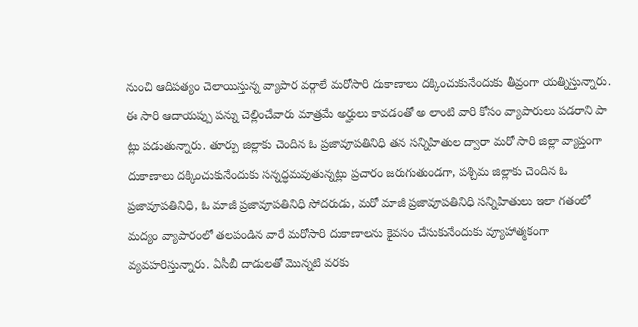నుంచి ఆదిపత్యం చెలాయిస్తున్న వ్యాపార వర్గాలే మరోసారి దుకాణాలు దక్కించుకునేందుకు తీవ్రంగా యత్నిస్తున్నారు. ఈ సారి ఆదాయప్పు పన్ను చెల్లించేవారు మాత్రమే అర్హులు కావడంతో అ లాంటి వారి కోసం వ్యాపారులు పడరాని పా ట్లు పడుతున్నారు. తూర్పు జిల్లాకు చెందిన ఓ ప్రజావూపతినిధి తన సన్నిహితుల ద్వారా మరో సారి జిల్లా వ్యాప్తంగా దుకాణాలు దక్కించుకునేందుకు సన్నద్ధమవుతున్నట్లు ప్రచారం జరుగుతుండగా, పశ్చిమ జిల్లాకు చెందిన ఓ ప్రజావూపతినిధి, ఓ మాజీ ప్రజావూపతినిధి సోదరుడు, మరో మాజీ ప్రజావూపతినిధి సన్నిహితులు ఇలా గతంలో మద్యం వ్యాపారంలో తలపండిన వారే మరోసారి దుకాణాలను కైవసం చేసుకునేందుకు వ్యూహాత్మకంగా వ్యవహరిస్తున్నారు. ఏసీబీ దాడులతో మొన్నటి వరకు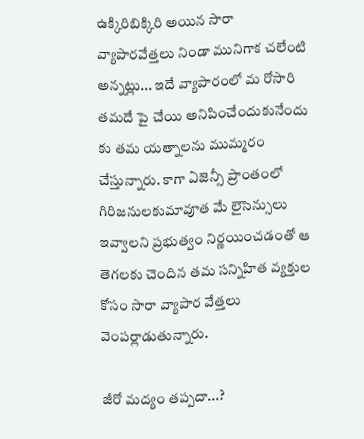ఉక్కిరిబిక్కిరి అయిన సారా వ్యాపారవేత్తలు నిండా మునిగాక చలేంటి అన్నట్లు... ఇదే వ్యాపారంలో మ రోసారి తమదే పై చేయి అనిపించేందుకునేందు కు తమ యత్నాలను ముమ్మరం చేస్తున్నారు. కాగా ఏజెన్సీ ప్రాంతంలో గిరిజనులకుమావూత మే లైసెన్సులు ఇవ్వాలని ప్రభుత్వం నిర్ణయించడంతో ఆ తెగలకు చెందిన తమ సన్నిహిత వ్యక్తుల కోసం సారా వ్యాపార వేత్తలు వెంపర్లాడుతున్నారు.

జీరో మద్యం తప్పదా...?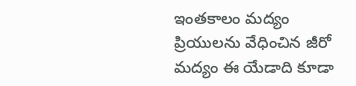ఇంతకాలం మద్యం ప్రియులను వేధించిన జీరో మద్యం ఈ యేడాది కూడా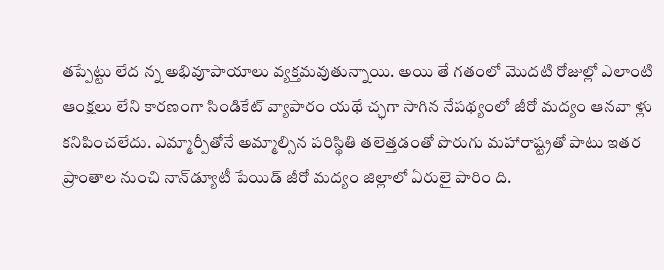తప్పేట్టు లేద న్న అభివూపాయాలు వ్యక్తమవుతున్నాయి. అయి తే గతంలో మొదటి రోజుల్లో ఎలాంటి ఆంక్షలు లేని కారణంగా సిండికేట్ వ్యాపారం యథే చ్ఛగా సాగిన నేపథ్యంలో జీరో మద్యం ఆనవా ళ్లు కనిపించలేదు. ఎమ్మార్పీతోనే అమ్మాల్సిన పరిస్థితి తలెత్తడంతో పొరుగు మహారాష్ట్రతో పాటు ఇతర ప్రాంతాల నుంచి నాన్‌డ్యూటీ పేయిడ్ జీరో మద్యం జిల్లాలో ఏరులై పారిం ది.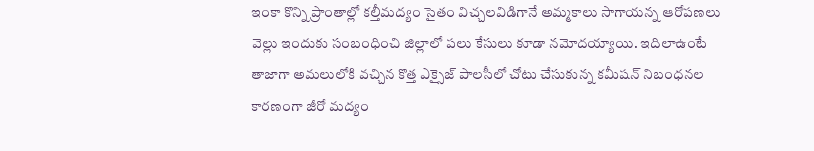ఇంకా కొన్ని ప్రాంతాల్లో కల్తీమద్యం సైతం విచ్చలవిడిగానే అమ్మకాలు సాగాయన్న ఆరోపణలు వెల్లు ఇందుకు సంబంధించి జిల్లాలో పలు కేసులు కూడా నమోదయ్యాయి. ఇదిలాఉంటే తాజాగా అమలులోకి వచ్చిన కొత్త ఎక్సైజ్ పాలసీలో చోటు చేసుకున్న కమీషన్ నిబంధనల కారణంగా జీరో మద్యం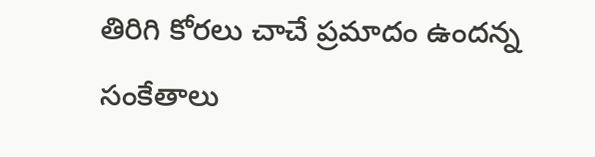తిరిగి కోరలు చాచే ప్రమాదం ఉందన్న సంకేతాలు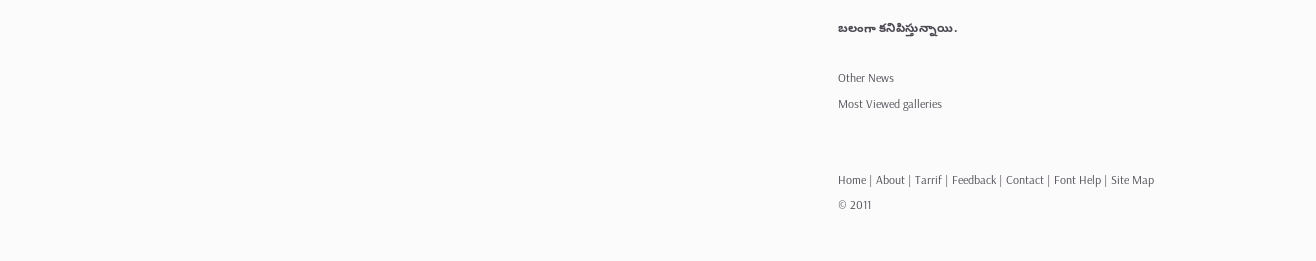బలంగా కనిపిస్తున్నాయి.

Other News
Most Viewed galleries


Home | About | Tarrif | Feedback | Contact | Font Help | Site Map
© 2011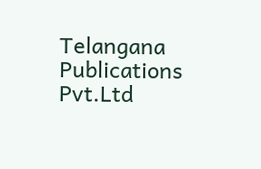Telangana Publications Pvt.Ltd